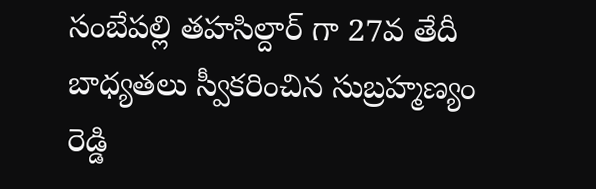సంబేపల్లి తహసిల్దార్ గా 27వ తేదీ బాధ్యతలు స్వీకరించిన సుబ్రహ్మణ్యం రెడ్డి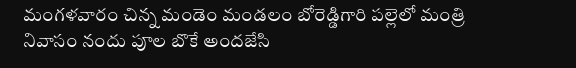మంగళవారం చిన్న మండెం మండలం బోరెడ్డిగారి పల్లెలో మంత్రి నివాసం నందు పూల బొకే అందజేసి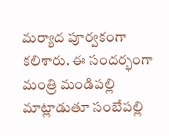మర్యాద పూర్వకంగా కలిశారు. ఈ సందర్భంగా మంత్రి మండిపల్లి మాట్లాడుతూ సంబేపల్లి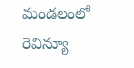మండలంలో రెవిన్యూ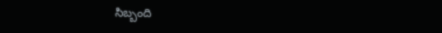సిబ్బంది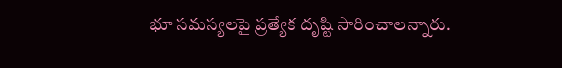భూ సమస్యలపై ప్రత్యేక దృష్టి సారించాలన్నారు.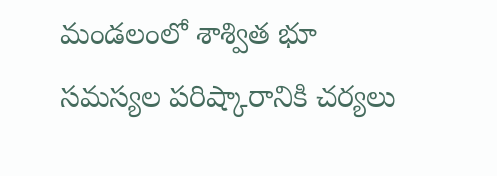మండలంలో శాశ్విత భూ సమస్యల పరిష్కారానికి చర్యలు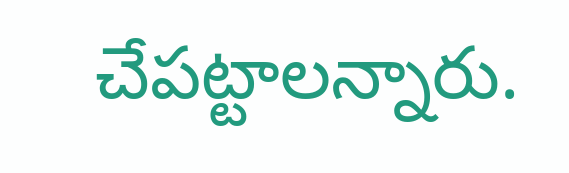చేపట్టాలన్నారు.